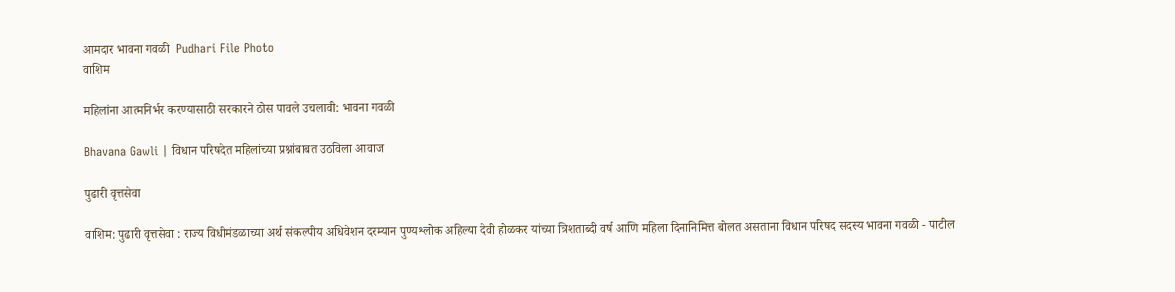आमदार भावना गवळी  Pudhari File Photo
वाशिम

महिलांना आत्मनिर्भर करण्यासाठी सरकारने ठोस पावले उचलावी: भावना गवळी

Bhavana Gawli | विधान परिषदेत महिलांच्या प्रश्नांबाबत उठविला आवाज

पुढारी वृत्तसेवा

वाशिम: पुढारी वृत्तसेवा : राज्य विधीमंडळाच्या अर्थ संकल्पीय अधिवेशन दरम्यान पुण्यश्लोक अहिल्या देवी होळकर यांच्या त्रिशताब्दी वर्ष आणि महिला दिनानिमित्त बोलत असताना विधान परिषद सदस्य भावना गवळी - पाटील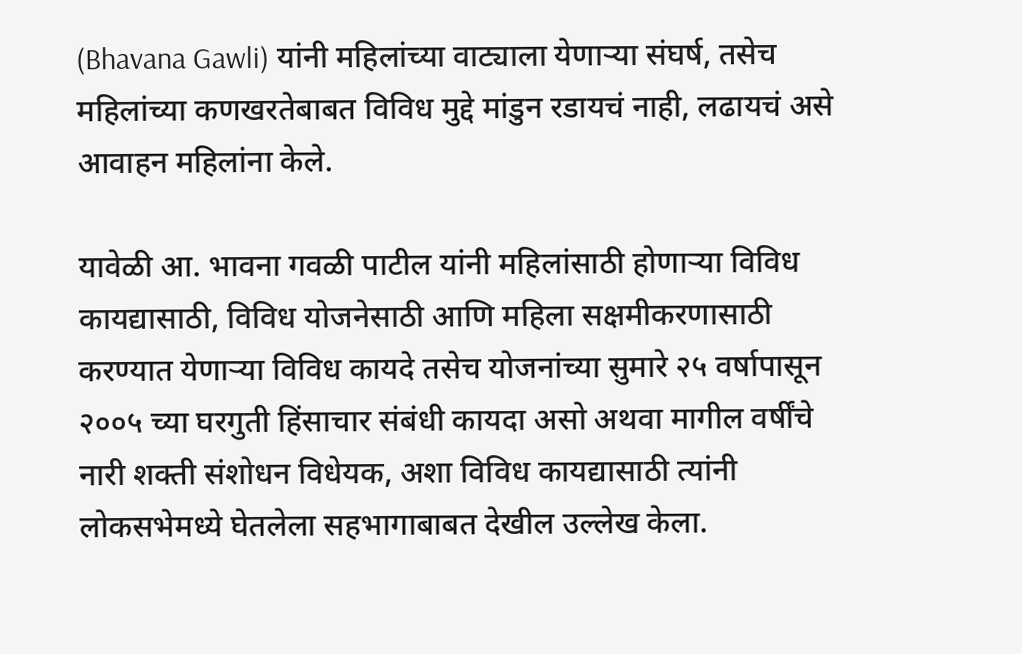(Bhavana Gawli) यांनी महिलांच्या वाट्याला येणार्‍या संघर्ष, तसेच महिलांच्या कणखरतेबाबत विविध मुद्दे मांडुन रडायचं नाही, लढायचं असे आवाहन महिलांना केले.

यावेळी आ. भावना गवळी पाटील यांनी महिलांसाठी होणार्‍या विविध कायद्यासाठी, विविध योजनेसाठी आणि महिला सक्षमीकरणासाठी करण्यात येणार्‍या विविध कायदे तसेच योजनांच्या सुमारे २५ वर्षापासून २००५ च्या घरगुती हिंसाचार संबंधी कायदा असो अथवा मागील वर्षींचे नारी शक्ती संशोधन विधेयक, अशा विविध कायद्यासाठी त्यांनी लोकसभेमध्ये घेतलेला सहभागाबाबत देखील उल्लेख केला.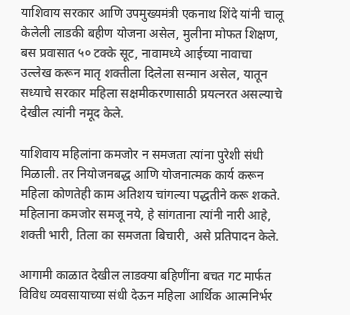याशिवाय सरकार आणि उपमुख्यमंत्री एकनाथ शिंदे यांनी चालू केलेली लाडकी बहीण योजना असेल, मुलीना मोफत शिक्षण, बस प्रवासात ५० टक्के सूट, नावामध्ये आईच्या नावाचा उल्लेख करून मातृ शक्तीला दिलेला सन्मान असेल, यातून सध्याचे सरकार महिला सक्षमीकरणासाठी प्रयत्नरत असल्याचे देखील त्यांनी नमूद केले.

याशिवाय महिलांना कमजोर न समजता त्यांना पुरेशी संधी मिळाली. तर नियोजनबद्ध आणि योजनात्मक कार्य करून महिला कोणतेही काम अतिशय चांगल्या पद्धतीने करू शकते. महिलाना कमजोर समजू नये, हे सांगताना त्यांनी नारी आहे, शक्ती भारी, तिला का समजता बिचारी, असे प्रतिपादन केले.

आगामी काळात देखील लाडक्या बहिणींना बचत गट मार्फत विविध व्यवसायाच्या संधी देऊन महिला आर्थिक आत्मनिर्भर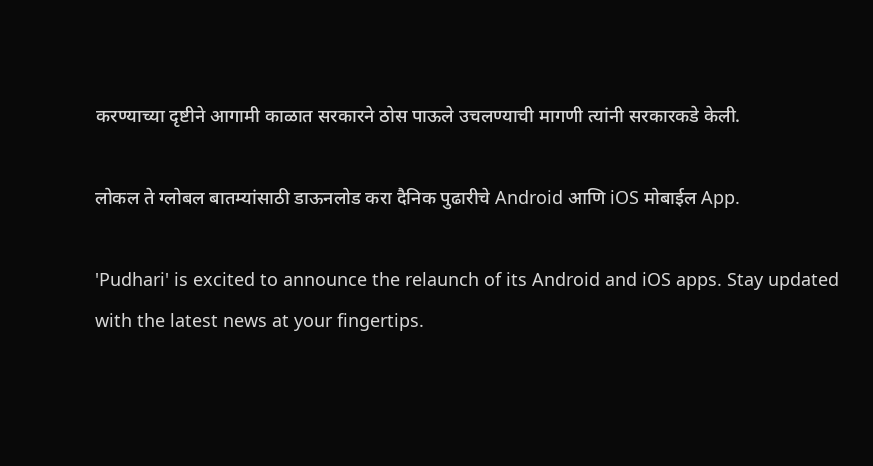करण्याच्या दृष्टीने आगामी काळात सरकारने ठोस पाऊले उचलण्याची मागणी त्यांनी सरकारकडे केली.

लोकल ते ग्लोबल बातम्यांसाठी डाऊनलोड करा दैनिक पुढारीचे Android आणि iOS मोबाईल App.

'Pudhari' is excited to announce the relaunch of its Android and iOS apps. Stay updated with the latest news at your fingertips.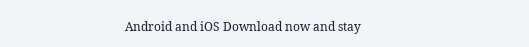Android and iOS Download now and stay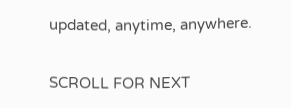updated, anytime, anywhere.

SCROLL FOR NEXT